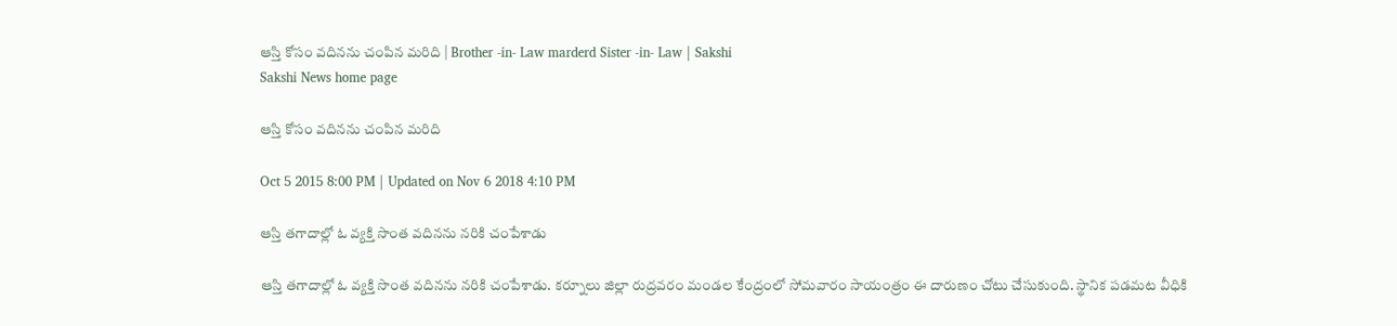ఆస్తి కోసం వదినను చంపిన మరిది | Brother -in- Law marderd Sister -in- Law | Sakshi
Sakshi News home page

ఆస్తి కోసం వదినను చంపిన మరిది

Oct 5 2015 8:00 PM | Updated on Nov 6 2018 4:10 PM

ఆస్తి తగాదాల్లో ఓ వ్యక్తి సొంత వదినను నరికి చంపేశాడు

ఆస్తి తగాదాల్లో ఓ వ్యక్తి సొంత వదినను నరికి చంపేశాడు. కర్నూలు జిల్లా రుద్రవరం మండల కేంద్రంలో సోమవారం సాయంత్రం ఈ దారుణం చోటు చేసుకుంది. స్థానిక పడమట వీధికి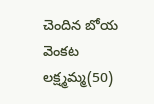చెందిన బోయ వెంకట లక్ష్మమ్మ(50)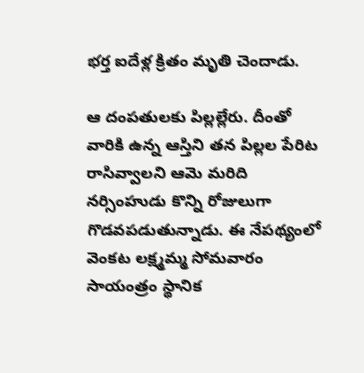భర్త ఐదేళ్ల క్రితం మృతి చెందాడు.

ఆ దంపతులకు పిల్లల్లేరు. దీంతో వారికి ఉన్న ఆస్తిని తన పిల్లల పేరిట రాసివ్వాలని ఆమె మరిది నర్సింహుడు కొన్ని రోజులుగా గొడవపడుతున్నాడు. ఈ నేపథ్యంలో వెంకట లక్ష్మమ్మ సోమవారం సాయంత్రం స్థానిక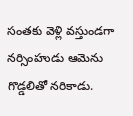సంతకు వెళ్లి వస్తుండగా నర్సింహుడు ఆమెను గొడ్డలితో నరికాడు.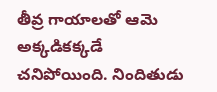తీవ్ర గాయాలతో ఆమె అక్కడికక్కడే చనిపోయింది. నిందితుడు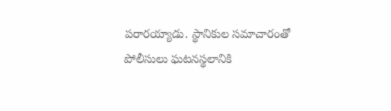పరారయ్యాడు. స్థానికుల సమాచారంతో పోలీసులు ఘటనస్థలానికి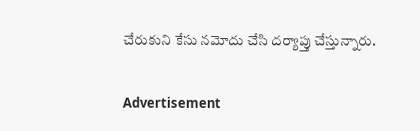చేరుకుని కేసు నమోదు చేసి దర్యాప్తు చేస్తున్నారు.


Advertisement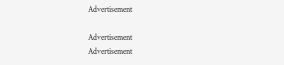Advertisement

Advertisement
Advertisement